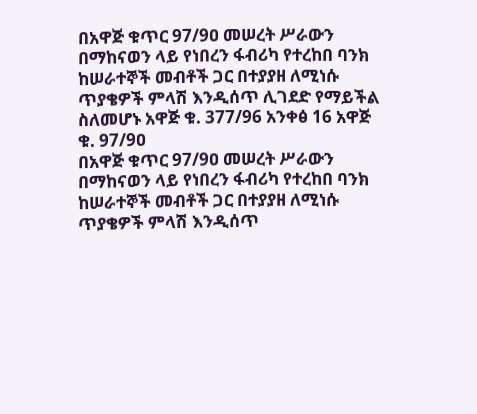በአዋጅ ቁጥር 97/9ዐ መሠረት ሥራውን በማከናወን ላይ የነበረን ፋብሪካ የተረከበ ባንክ ከሠራተኞች መብቶች ጋር በተያያዘ ለሚነሱ ጥያቄዎች ምላሽ እንዲሰጥ ሊገደድ የማይችል ስለመሆኑ አዋጅ ቁ. 377/96 አንቀፅ 16 አዋጅ ቁ. 97/9ዐ
በአዋጅ ቁጥር 97/9ዐ መሠረት ሥራውን በማከናወን ላይ የነበረን ፋብሪካ የተረከበ ባንክ ከሠራተኞች መብቶች ጋር በተያያዘ ለሚነሱ ጥያቄዎች ምላሽ እንዲሰጥ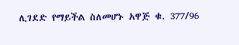ሊገደድ የማይችል ስለመሆኑ አዋጅ ቁ. 377/96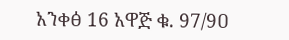አንቀፅ 16 አዋጅ ቁ. 97/9ዐ